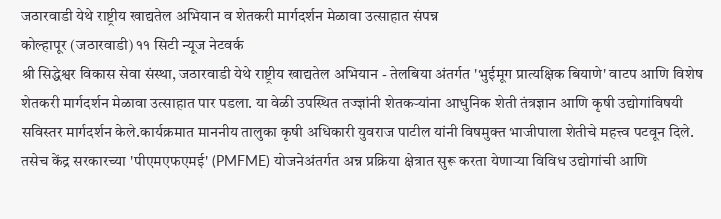जठारवाडी येथे राष्ट्रीय खाद्यतेल अभियान व शेतकरी मार्गदर्शन मेळावा उत्साहात संपन्न
कोल्हापूर (जठारवाडी) ११ सिटी न्यूज नेटवर्क
श्री सिद्धेश्वर विकास सेवा संस्था, जठारवाडी येथे राष्ट्रीय खाद्यतेल अभियान - तेलबिया अंतर्गत 'भुईमूग प्रात्यक्षिक बियाणे' वाटप आणि विशेष शेतकरी मार्गदर्शन मेळावा उत्साहात पार पडला. या वेळी उपस्थित तज्ज्ञांनी शेतकऱ्यांना आधुनिक शेती तंत्रज्ञान आणि कृषी उद्योगांविषयी सविस्तर मार्गदर्शन केले.कार्यक्रमात माननीय तालुका कृषी अधिकारी युवराज पाटील यांनी विषमुक्त भाजीपाला शेतीचे महत्त्व पटवून दिले.
तसेच केंद्र सरकारच्या 'पीएमएफएमई' (PMFME) योजनेअंतर्गत अन्न प्रक्रिया क्षेत्रात सुरू करता येणाऱ्या विविध उद्योगांची आणि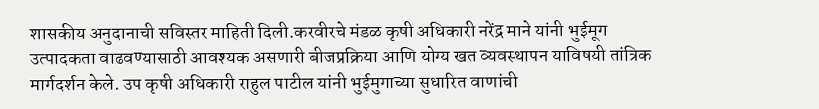शासकीय अनुदानाची सविस्तर माहिती दिली.करवीरचे मंडळ कृषी अधिकारी नरेंद्र माने यांनी भुईमूग उत्पादकता वाढवण्यासाठी आवश्यक असणारी बीजप्रक्रिया आणि योग्य खत व्यवस्थापन याविषयी तांत्रिक मार्गदर्शन केले. उप कृषी अधिकारी राहुल पाटील यांनी भुईमुगाच्या सुधारित वाणांची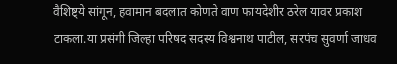वैशिष्ट्ये सांगून, हवामान बदलात कोणते वाण फायदेशीर ठरेल यावर प्रकाश टाकला.या प्रसंगी जिल्हा परिषद सदस्य विश्वनाथ पाटील, सरपंच सुवर्णा जाधव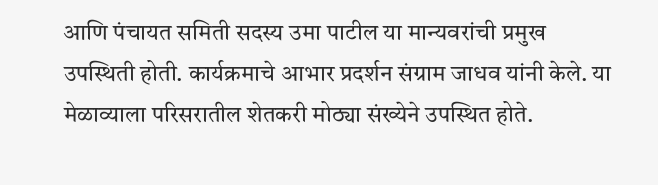आणि पंचायत समिती सदस्य उमा पाटील या मान्यवरांची प्रमुख उपस्थिती होती. कार्यक्रमाचे आभार प्रदर्शन संग्राम जाधव यांनी केले. या मेळाव्याला परिसरातील शेतकरी मोठ्या संख्येने उपस्थित होते.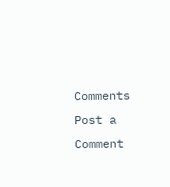Comments
Post a Comment